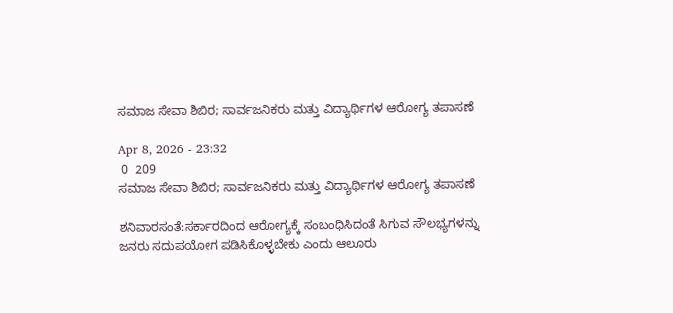ಸಮಾಜ ಸೇವಾ ಶಿಬಿರ; ಸಾರ್ವಜನಿಕರು ಮತ್ತು ವಿದ್ಯಾರ್ಥಿಗಳ ಆರೋಗ್ಯ ತಪಾಸಣೆ

Apr 8, 2026 - 23:32
 0  209
ಸಮಾಜ ಸೇವಾ ಶಿಬಿರ; ಸಾರ್ವಜನಿಕರು ಮತ್ತು ವಿದ್ಯಾರ್ಥಿಗಳ ಆರೋಗ್ಯ ತಪಾಸಣೆ

ಶನಿವಾರಸಂತೆ:ಸರ್ಕಾರದಿಂದ ಆರೋಗ್ಯಕ್ಕೆ‌ ಸಂಬಂಧಿಸಿದಂತೆ ಸಿಗುವ ಸೌಲಭ್ಯಗಳನ್ನು ಜನರು ಸದುಪಯೋಗ ಪಡಿಸಿಕೊಳ್ಳಬೇಕು ಎಂದು ಆಲೂರು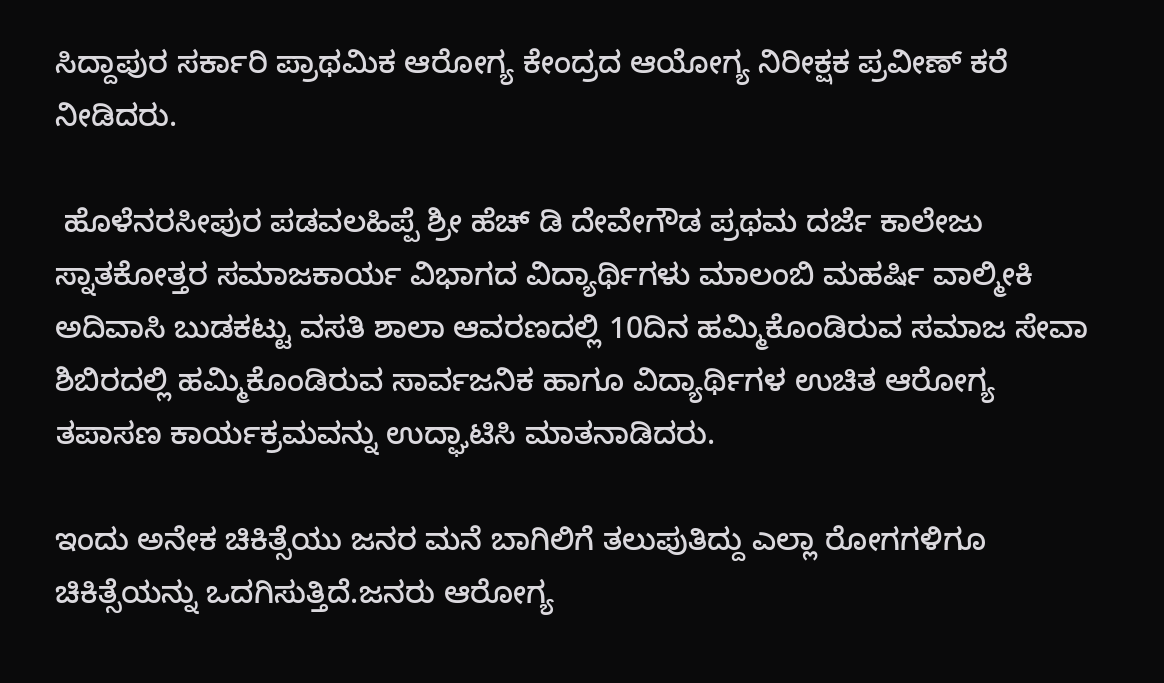ಸಿದ್ದಾಪುರ ಸರ್ಕಾರಿ ಪ್ರಾಥಮಿಕ ಆರೋಗ್ಯ ಕೇಂದ್ರದ ಆಯೋಗ್ಯ ನಿರೀಕ್ಷಕ ಪ್ರವೀಣ್ ಕರೆ ನೀಡಿದರು.

 ಹೊಳೆನರಸೀಪುರ ಪಡವಲಹಿಪ್ಪೆ ಶ್ರೀ ಹೆಚ್ ಡಿ ದೇವೇಗೌಡ ಪ್ರಥಮ ದರ್ಜೆ ಕಾಲೇಜು ಸ್ನಾತಕೋತ್ತರ ಸಮಾಜಕಾರ್ಯ ವಿಭಾಗದ ವಿದ್ಯಾರ್ಥಿಗಳು ಮಾಲಂಬಿ ಮಹರ್ಷಿ ವಾಲ್ಮೀಕಿ ಅದಿವಾಸಿ ಬುಡಕಟ್ಟು ವಸತಿ ಶಾಲಾ ಆವರಣದಲ್ಲಿ 10ದಿನ ಹಮ್ಮಿಕೊಂಡಿರುವ ಸಮಾಜ ಸೇವಾ ಶಿಬಿರದಲ್ಲಿ ಹಮ್ಮಿಕೊಂಡಿರುವ ಸಾರ್ವಜನಿಕ ಹಾಗೂ ವಿದ್ಯಾರ್ಥಿಗಳ ಉಚಿತ ಆರೋಗ್ಯ ತಪಾಸಣ ಕಾರ್ಯಕ್ರಮವನ್ನು ಉದ್ಘಾಟಿಸಿ ಮಾತನಾಡಿದರು.

ಇಂದು ಅನೇಕ ಚಿಕಿತ್ಸೆಯು ಜನರ ಮನೆ ಬಾಗಿಲಿಗೆ ತಲುಪುತಿದ್ದು ಎಲ್ಲಾ ರೋಗಗಳಿಗೂ ಚಿಕಿತ್ಸೆಯನ್ನು ಒದಗಿಸುತ್ತಿದೆ.ಜನರು ಆರೋಗ್ಯ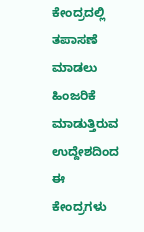ಕೇಂದ್ರದಲ್ಲಿ ತಪಾಸಣೆ ಮಾಡಲು ಹಿಂಜರಿಕೆ ಮಾಡುತ್ತಿರುವ ಉದ್ದೇಶದಿಂದ ಈ ಕೇಂದ್ರಗಳು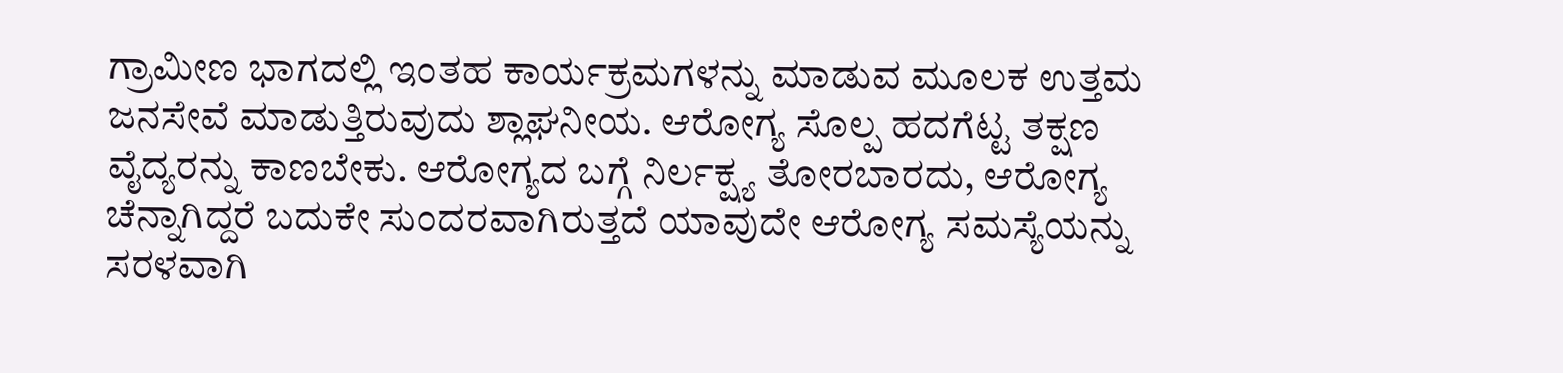ಗ್ರಾಮೀಣ ಭಾಗದಲ್ಲಿ ಇಂತಹ ಕಾರ್ಯಕ್ರಮಗಳನ್ನು ಮಾಡುವ ಮೂಲಕ ಉತ್ತಮ ಜನಸೇವೆ ಮಾಡುತ್ತಿರುವುದು ಶ್ಲಾಘನೀಯ. ಆರೋಗ್ಯ ಸೊಲ್ಪ ಹದಗೆಟ್ಟ ತಕ್ಷಣ ವೈದ್ಯರನ್ನು ಕಾಣಬೇಕು. ಆರೋಗ್ಯದ ಬಗ್ಗೆ ನಿರ್ಲಕ್ಷ್ಯ ತೋರಬಾರದು, ಆರೋಗ್ಯ ಚೆನ್ನಾಗಿದ್ದರೆ ಬದುಕೇ ಸುಂದರವಾಗಿರುತ್ತದೆ ಯಾವುದೇ ಆರೋಗ್ಯ ಸಮಸ್ಯೆಯನ್ನು ಸರಳವಾಗಿ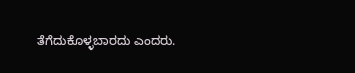ತೆಗೆದುಕೊಳ್ಳಬಾರದು ಎಂದರು.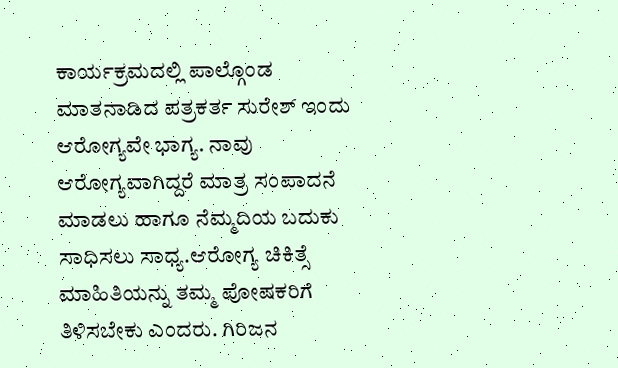ಕಾರ್ಯಕ್ರಮದಲ್ಲಿ ಪಾಲ್ಗೊಂಡ ಮಾತನಾಡಿದ ಪತ್ರಕರ್ತ ಸುರೇಶ್ ಇಂದು ಆರೋಗ್ಯವೇ ಭಾಗ್ಯ. ನಾವು ಆರೋಗ್ಯವಾಗಿದ್ದರೆ ಮಾತ್ರ ಸಂಪಾದನೆ ಮಾಡಲು ಹಾಗೂ ನೆಮ್ಮದಿಯ ಬದುಕು ಸಾಧಿಸಲು ಸಾಧ್ಯ.ಆರೋಗ್ಯ ಚಿಕಿತ್ಸೆ ಮಾಹಿತಿಯನ್ನು ತಮ್ಮ ಪೋಷಕರಿಗೆ ತಿಳಿಸಬೇಕು ಎಂದರು. ಗಿರಿಜನ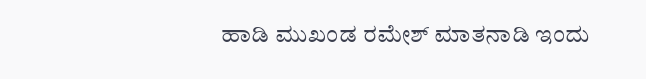ಹಾಡಿ ಮುಖಂಡ ರಮೇಶ್ ಮಾತನಾಡಿ ಇಂದು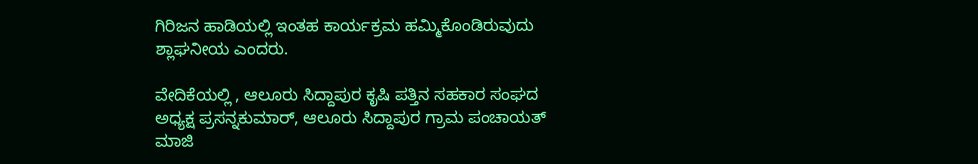ಗಿರಿಜನ ಹಾಡಿಯಲ್ಲಿ ಇಂತಹ ಕಾರ್ಯಕ್ರಮ ಹಮ್ಮಿಕೊಂಡಿರುವುದು ಶ್ಲಾಘನೀಯ ಎಂದರು.

ವೇದಿಕೆಯಲ್ಲಿ , ಆಲೂರು ಸಿದ್ದಾಪುರ ಕೃಷಿ ಪತ್ತಿನ ಸಹಕಾರ ಸಂಘದ ಅಧ್ಯಕ್ಷ ಪ್ರಸನ್ನಕುಮಾರ್, ಆಲೂರು ಸಿದ್ದಾಪುರ ಗ್ರಾಮ ಪಂಚಾಯತ್ ಮಾಜಿ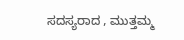ಸದಸ್ಯರಾದ , ಮುತ್ತಮ್ಮ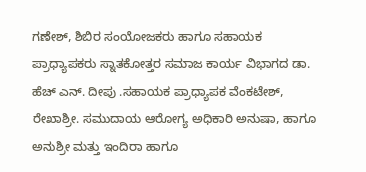ಗಣೇಶ್, ಶಿಬಿರ ಸಂಯೋಜಕರು ಹಾಗೂ ಸಹಾಯಕ ಪ್ರಾಧ್ಯಾಪಕರು ಸ್ನಾತಕೋತ್ತರ ಸಮಾಜ ಕಾರ್ಯ ವಿಭಾಗದ ಡಾ. ಹೆಚ್ ಎನ್. ದೀಪು .ಸಹಾಯಕ ಪ್ರಾಧ್ಯಾಪಕ ವೆಂಕಟೇಶ್, ರೇಖಾಶ್ರೀ. ಸಮುದಾಯ ಆರೋಗ್ಯ ಅಧಿಕಾರಿ ಅನುಷಾ, ಹಾಗೂ ಅನುಶ್ರೀ ಮತ್ತು ಇಂದಿರಾ ಹಾಗೂ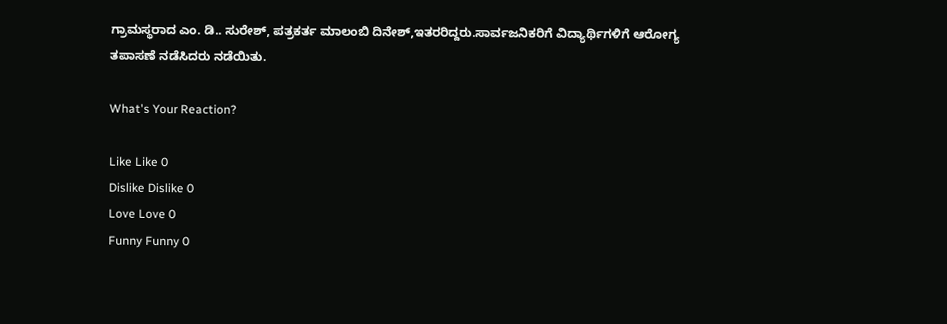ಗ್ರಾಮಸ್ಥರಾದ ಎಂ. ಡಿ.. ಸುರೇಶ್, ಪತ್ರಕರ್ತ ಮಾಲಂಬಿ ದಿನೇಶ್,ಇತರರಿದ್ದರು.ಸಾರ್ವಜನಿಕರಿಗೆ ವಿದ್ಯಾರ್ಥಿಗಳಿಗೆ ಆರೋಗ್ಯ ತಪಾಸಣೆ ನಡೆಸಿದರು ನಡೆಯಿತು.

What's Your Reaction?

Like Like 0
Dislike Dislike 0
Love Love 0
Funny Funny 0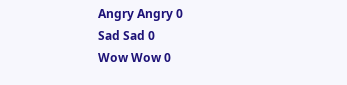Angry Angry 0
Sad Sad 0
Wow Wow 0